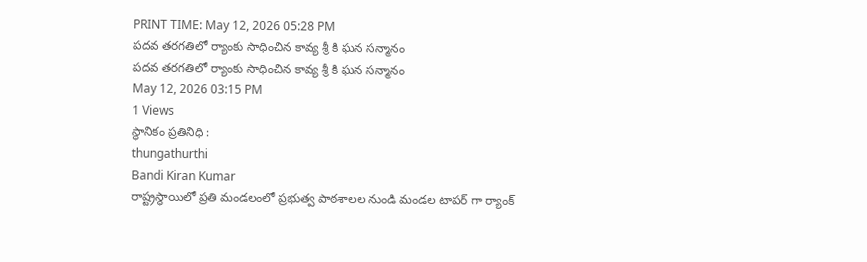PRINT TIME: May 12, 2026 05:28 PM
పదవ తరగతిలో ర్యాంకు సాధించిన కావ్య శ్రీ కి ఘన సన్మానం
పదవ తరగతిలో ర్యాంకు సాధించిన కావ్య శ్రీ కి ఘన సన్మానం
May 12, 2026 03:15 PM
1 Views
స్థానికం ప్రతినిధి :
thungathurthi
Bandi Kiran Kumar
రాష్ట్రస్థాయిలో ప్రతి మండలంలో ప్రభుత్వ పాఠశాలల నుండి మండల టాపర్ గా ర్యాంక్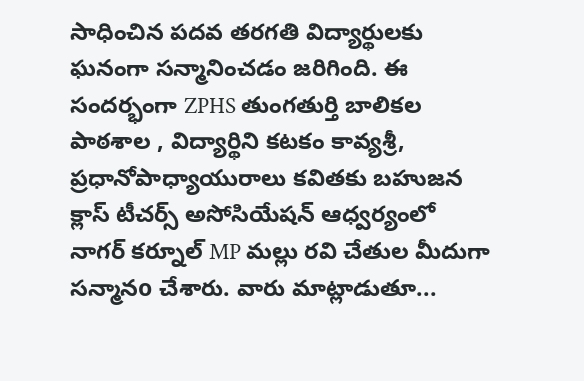సాధించిన పదవ తరగతి విద్యార్థులకు ఘనంగా సన్మానించడం జరిగింది. ఈ సందర్భంగా ZPHS తుంగతుర్తి బాలికల పాఠశాల , విద్యార్థిని కటకం కావ్యశ్రీ,
ప్రధానోపాధ్యాయురాలు కవితకు బహుజన క్లాస్ టీచర్స్ అసోసియేషన్ ఆధ్వర్యంలో నాగర్ కర్నూల్ MP మల్లు రవి చేతుల మీదుగా సన్మానo చేశారు. వారు మాట్లాడుతూ...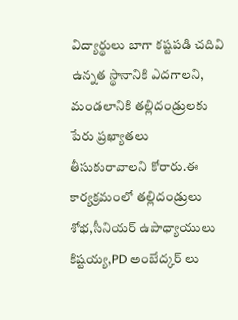విద్యార్థులు బాగా కష్టపడి చదివి ఉన్నత స్థానానికి ఎదగాలని, మండలానికి తల్లిదండ్రులకు పేరు ప్రఖ్యాతలు తీసుకురావాలని కోరారు.ఈ కార్యక్రమంలో తల్లిదండ్రులు శోభ,సీనియర్ ఉపాధ్యాయులు కిష్టయ్య,PD అంబేద్కర్ లు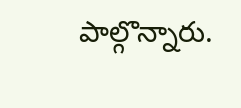పాల్గొన్నారు.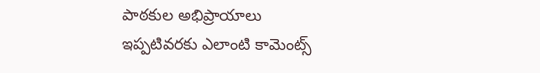పాఠకుల అభిప్రాయాలు
ఇప్పటివరకు ఎలాంటి కామెంట్స్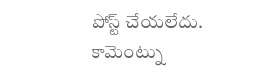పోస్ట్ చేయలేదు.
కామెంట్ను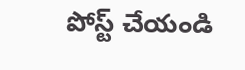పోస్ట్ చేయండి